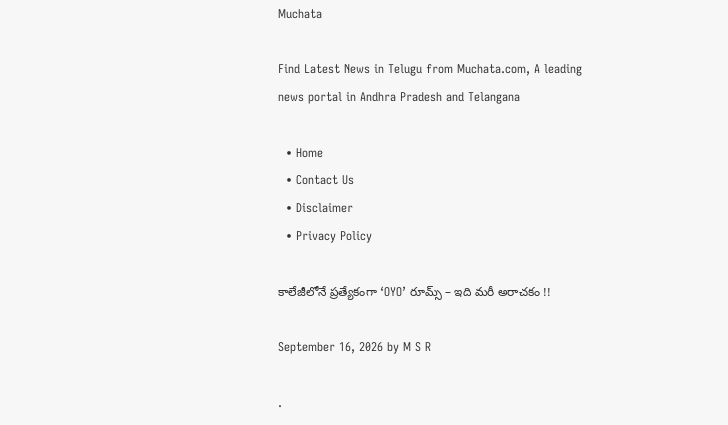Muchata

Find Latest News in Telugu from Muchata.com, A leading news portal in Andhra Pradesh and Telangana

  • Home
  • Contact Us
  • Disclaimer
  • Privacy Policy

కాలేజీలోనే ప్రత్యేకంగా ‘OYO’ రూమ్స్ – ఇది మరీ అరాచకం !!

September 16, 2026 by M S R

.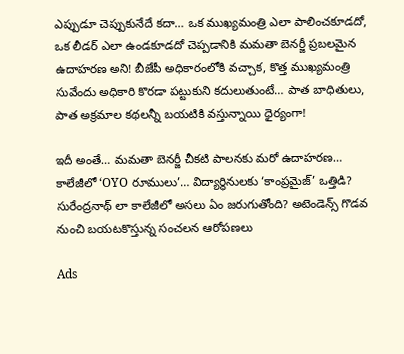ఎప్పుడూ చెప్పుకునేదే కదా… ఒక ముఖ్యమంత్రి ఎలా పాలించకూడదో, ఒక లీడర్ ఎలా ఉండకూడదో చెప్పడానికి మమతా బెనర్జీ ప్రబలమైన ఉదాహరణ అని! బీజేపీ అధికారంలోకి వచ్చాక, కొత్త ముఖ్యమంత్రి సువేందు అధికారి కొరడా పట్టుకుని కదులుతుంటే… పాత బాధితులు, పాత అక్రమాల కథలన్నీ బయటికి వస్తున్నాయి ధైర్యంగా!

ఇదీ అంతే… మమతా బెనర్జీ చీకటి పాలనకు మరో ఉదాహరణ… కాలేజీలో ‘OYO రూములు’… విద్యార్థినులకు ‘కాంప్రమైజ్’ ఒత్తిడి? సురేంద్రనాథ్ లా కాలేజీలో అసలు ఏం జరుగుతోంది? అటెండెన్స్ గొడవ నుంచి బయటకొస్తున్న సంచలన ఆరోపణలు

Ads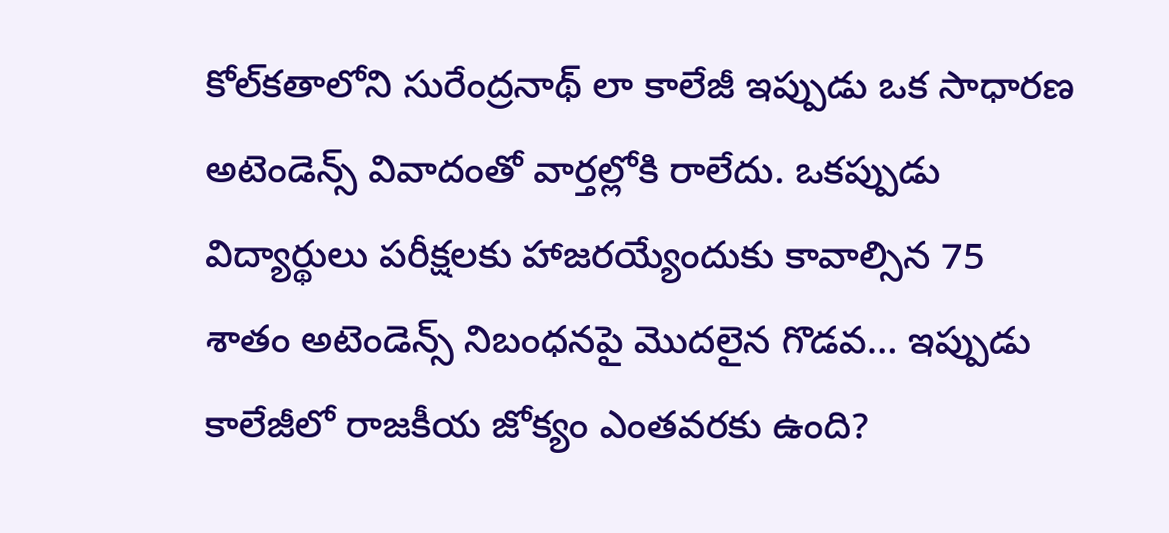కోల్‌కతాలోని సురేంద్రనాథ్ లా కాలేజీ ఇప్పుడు ఒక సాధారణ అటెండెన్స్ వివాదంతో వార్తల్లోకి రాలేదు. ఒకప్పుడు విద్యార్థులు పరీక్షలకు హాజరయ్యేందుకు కావాల్సిన 75 శాతం అటెండెన్స్ నిబంధనపై మొదలైన గొడవ… ఇప్పుడు కాలేజీలో రాజకీయ జోక్యం ఎంతవరకు ఉంది?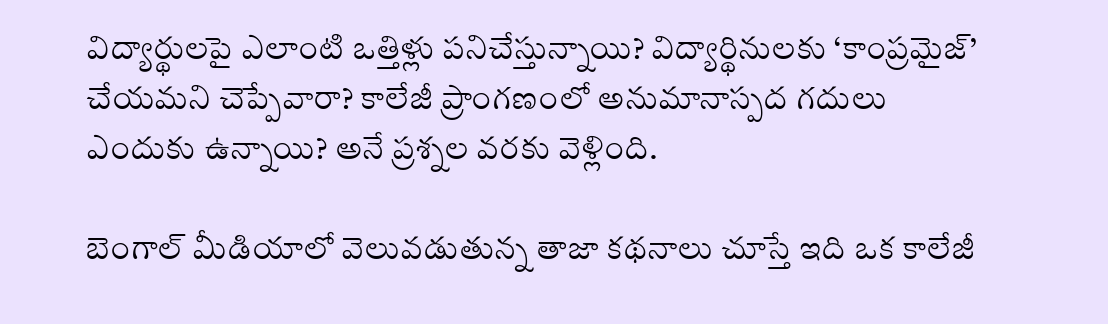విద్యార్థులపై ఎలాంటి ఒత్తిళ్లు పనిచేస్తున్నాయి? విద్యార్థినులకు ‘కాంప్రమైజ్’ చేయమని చెప్పేవారా? కాలేజీ ప్రాంగణంలో అనుమానాస్పద గదులు ఎందుకు ఉన్నాయి? అనే ప్రశ్నల వరకు వెళ్లింది.

బెంగాల్ మీడియాలో వెలువడుతున్న తాజా కథనాలు చూస్తే ఇది ఒక కాలేజీ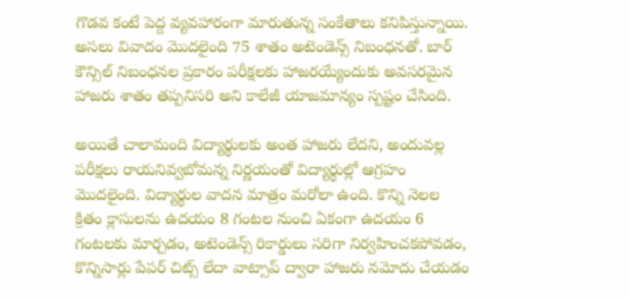గొడవ కంటే పెద్ద వ్యవహారంగా మారుతున్న సంకేతాలు కనిపిస్తున్నాయి. అసలు వివాదం మొదలైంది 75 శాతం అటెండెన్స్ నిబంధనతో. బార్ కౌన్సిల్ నిబంధనల ప్రకారం పరీక్షలకు హాజరయ్యేందుకు అవసరమైన హాజరు శాతం తప్పనిసరి అని కాలేజీ యాజమాన్యం స్పష్టం చేసింది.

అయితే చాలామంది విద్యార్థులకు అంత హాజరు లేదని, అందువల్ల పరీక్షలు రాయనివ్వబోమన్న నిర్ణయంతో విద్యార్థుల్లో ఆగ్రహం మొదలైంది. విద్యార్థుల వాదన మాత్రం మరోలా ఉంది. కొన్ని నెలల క్రితం క్లాసులను ఉదయం 8 గంటల నుంచి ఏకంగా ఉదయం 6 గంటలకు మార్చడం, అటెండెన్స్ రికార్డులు సరిగా నిర్వహించకపోవడం, కొన్నిసార్లు పేపర్ చిట్స్ లేదా వాట్సాప్ ద్వారా హాజరు నమోదు చేయడం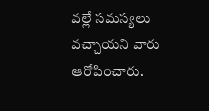వల్లే సమస్యలు వచ్చాయని వారు ఆరోపించారు.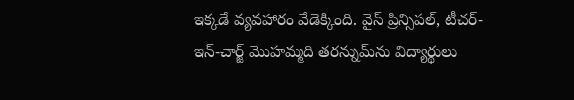ఇక్కడే వ్యవహారం వేడెక్కింది. వైస్ ప్రిన్సిపల్, టీచర్-ఇన్-చార్జ్ మొహమ్మది తరన్నుమ్‌ను విద్యార్థులు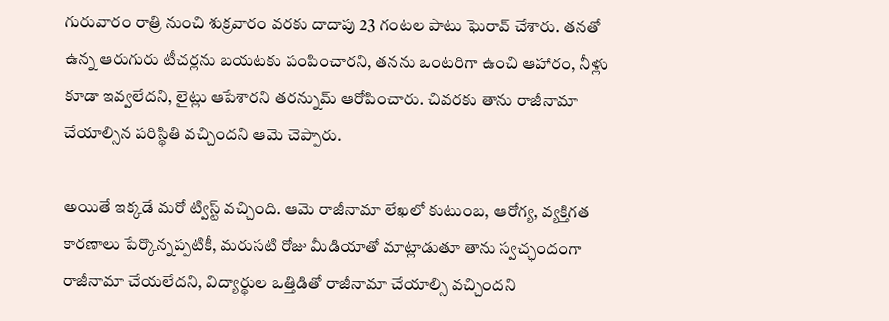గురువారం రాత్రి నుంచి శుక్రవారం వరకు దాదాపు 23 గంటల పాటు ఘెరావ్ చేశారు. తనతో ఉన్న ఆరుగురు టీచర్లను బయటకు పంపించారని, తనను ఒంటరిగా ఉంచి ఆహారం, నీళ్లు కూడా ఇవ్వలేదని, లైట్లు ఆపేశారని తరన్నుమ్ ఆరోపించారు. చివరకు తాను రాజీనామా చేయాల్సిన పరిస్థితి వచ్చిందని ఆమె చెప్పారు.

అయితే ఇక్కడే మరో ట్విస్ట్ వచ్చింది. ఆమె రాజీనామా లేఖలో కుటుంబ, ఆరోగ్య, వ్యక్తిగత కారణాలు పేర్కొన్నప్పటికీ, మరుసటి రోజు మీడియాతో మాట్లాడుతూ తాను స్వచ్ఛందంగా రాజీనామా చేయలేదని, విద్యార్థుల ఒత్తిడితో రాజీనామా చేయాల్సి వచ్చిందని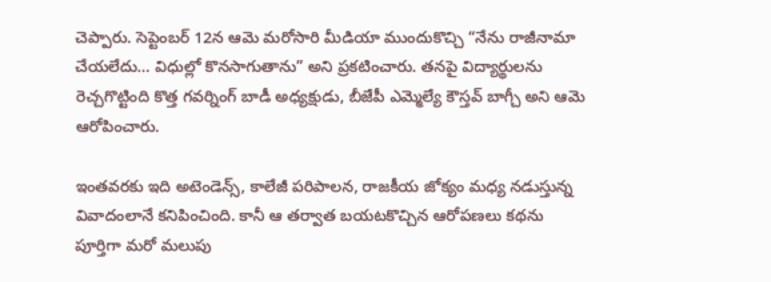చెప్పారు. సెప్టెంబర్ 12న ఆమె మరోసారి మీడియా ముందుకొచ్చి “నేను రాజీనామా చేయలేదు… విధుల్లో కొనసాగుతాను” అని ప్రకటించారు. తనపై విద్యార్థులను రెచ్చగొట్టింది కొత్త గవర్నింగ్ బాడీ అధ్యక్షుడు, బీజేపీ ఎమ్మెల్యే కౌస్తవ్ బాగ్చీ అని ఆమె ఆరోపించారు.

ఇంతవరకు ఇది అటెండెన్స్, కాలేజీ పరిపాలన, రాజకీయ జోక్యం మధ్య నడుస్తున్న వివాదంలానే కనిపించింది. కానీ ఆ తర్వాత బయటకొచ్చిన ఆరోపణలు కథను పూర్తిగా మరో మలుపు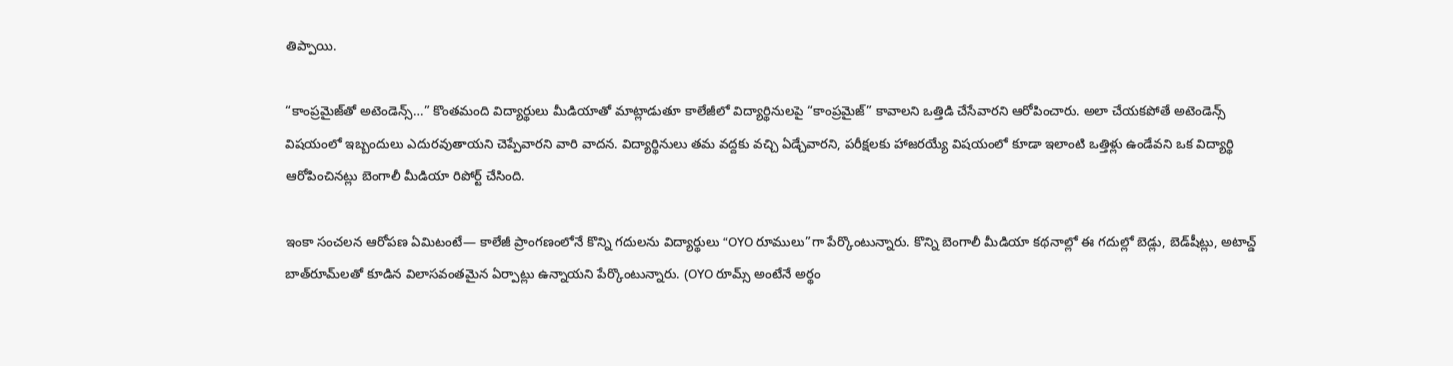తిప్పాయి.

“కాంప్రమైజ్‌తో అటెండెన్స్…” కొంతమంది విద్యార్థులు మీడియాతో మాట్లాడుతూ కాలేజీలో విద్యార్థినులపై “కాంప్రమైజ్” కావాలని ఒత్తిడి చేసేవారని ఆరోపించారు. అలా చేయకపోతే అటెండెన్స్ విషయంలో ఇబ్బందులు ఎదురవుతాయని చెప్పేవారని వారి వాదన. విద్యార్థినులు తమ వద్దకు వచ్చి ఏడ్చేవారని, పరీక్షలకు హాజరయ్యే విషయంలో కూడా ఇలాంటి ఒత్తిళ్లు ఉండేవని ఒక విద్యార్థి ఆరోపించినట్లు బెంగాలీ మీడియా రిపోర్ట్ చేసింది.

ఇంకా సంచలన ఆరోపణ ఏమిటంటే— కాలేజీ ప్రాంగణంలోనే కొన్ని గదులను విద్యార్థులు “OYO రూములు”గా పేర్కొంటున్నారు. కొన్ని బెంగాలీ మీడియా కథనాల్లో ఈ గదుల్లో బెడ్లు, బెడ్‌షీట్లు, అటాచ్డ్ బాత్‌రూమ్‌లతో కూడిన విలాసవంతమైన ఏర్పాట్లు ఉన్నాయని పేర్కొంటున్నారు. (OYO రూమ్స్ అంటేనే అర్థం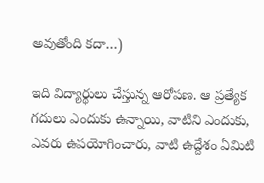అవుతోంది కదా…)

ఇది విద్యార్థులు చేస్తున్న ఆరోపణ. ఆ ప్రత్యేక గదులు ఎందుకు ఉన్నాయి, వాటిని ఎందుకు, ఎవరు ఉపయోగించారు, వాటి ఉద్దేశం ఏమిటి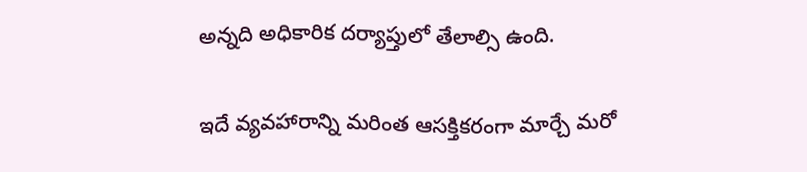అన్నది అధికారిక దర్యాప్తులో తేలాల్సి ఉంది.

ఇదే వ్యవహారాన్ని మరింత ఆసక్తికరంగా మార్చే మరో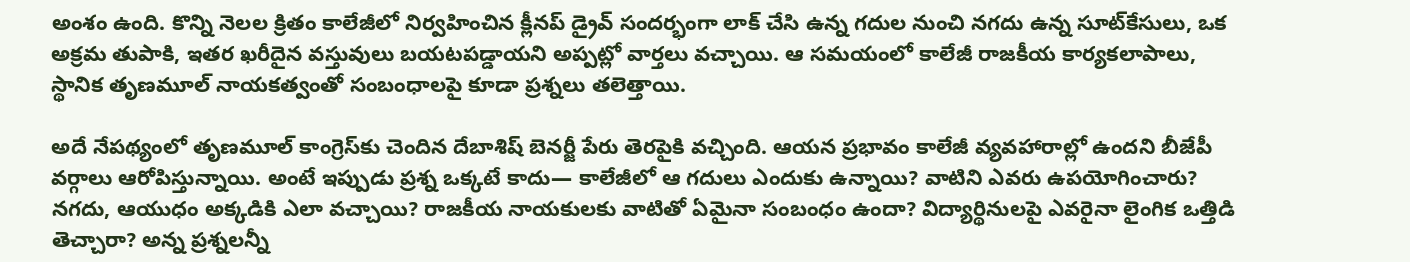అంశం ఉంది. కొన్ని నెలల క్రితం కాలేజీలో నిర్వహించిన క్లీనప్ డ్రైవ్ సందర్భంగా లాక్ చేసి ఉన్న గదుల నుంచి నగదు ఉన్న సూట్‌కేసులు, ఒక అక్రమ తుపాకి, ఇతర ఖరీదైన వస్తువులు బయటపడ్డాయని అప్పట్లో వార్తలు వచ్చాయి. ఆ సమయంలో కాలేజీ రాజకీయ కార్యకలాపాలు, స్థానిక తృణమూల్ నాయకత్వంతో సంబంధాలపై కూడా ప్రశ్నలు తలెత్తాయి.

అదే నేపథ్యంలో తృణమూల్ కాంగ్రెస్‌కు చెందిన దేబాశిష్ బెనర్జీ పేరు తెరపైకి వచ్చింది. ఆయన ప్రభావం కాలేజీ వ్యవహారాల్లో ఉందని బీజేపీ వర్గాలు ఆరోపిస్తున్నాయి. అంటే ఇప్పుడు ప్రశ్న ఒక్కటే కాదు— కాలేజీలో ఆ గదులు ఎందుకు ఉన్నాయి? వాటిని ఎవరు ఉపయోగించారు? నగదు, ఆయుధం అక్కడికి ఎలా వచ్చాయి? రాజకీయ నాయకులకు వాటితో ఏమైనా సంబంధం ఉందా? విద్యార్థినులపై ఎవరైనా లైంగిక ఒత్తిడి తెచ్చారా? అన్న ప్రశ్నలన్నీ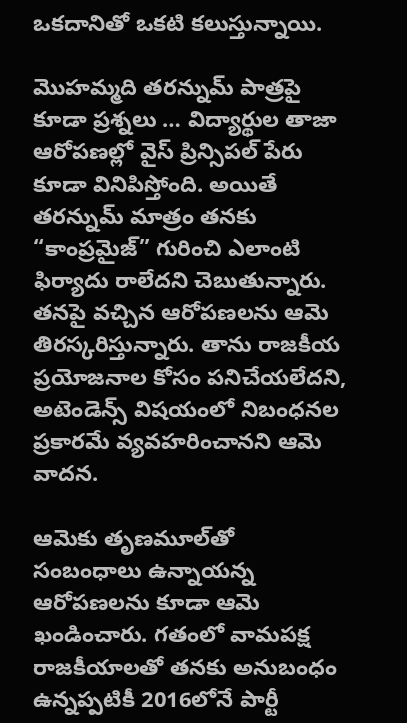ఒకదానితో ఒకటి కలుస్తున్నాయి.

మొహమ్మది తరన్నుమ్ పాత్రపై కూడా ప్రశ్నలు … విద్యార్థుల తాజా ఆరోపణల్లో వైస్ ప్రిన్సిపల్ పేరు కూడా వినిపిస్తోంది. అయితే తరన్నుమ్ మాత్రం తనకు “కాంప్రమైజ్” గురించి ఎలాంటి ఫిర్యాదు రాలేదని చెబుతున్నారు. తనపై వచ్చిన ఆరోపణలను ఆమె తిరస్కరిస్తున్నారు. తాను రాజకీయ ప్రయోజనాల కోసం పనిచేయలేదని, అటెండెన్స్ విషయంలో నిబంధనల ప్రకారమే వ్యవహరించానని ఆమె వాదన.

ఆమెకు తృణమూల్‌తో సంబంధాలు ఉన్నాయన్న ఆరోపణలను కూడా ఆమె ఖండించారు. గతంలో వామపక్ష రాజకీయాలతో తనకు అనుబంధం ఉన్నప్పటికీ 2016లోనే పార్టీ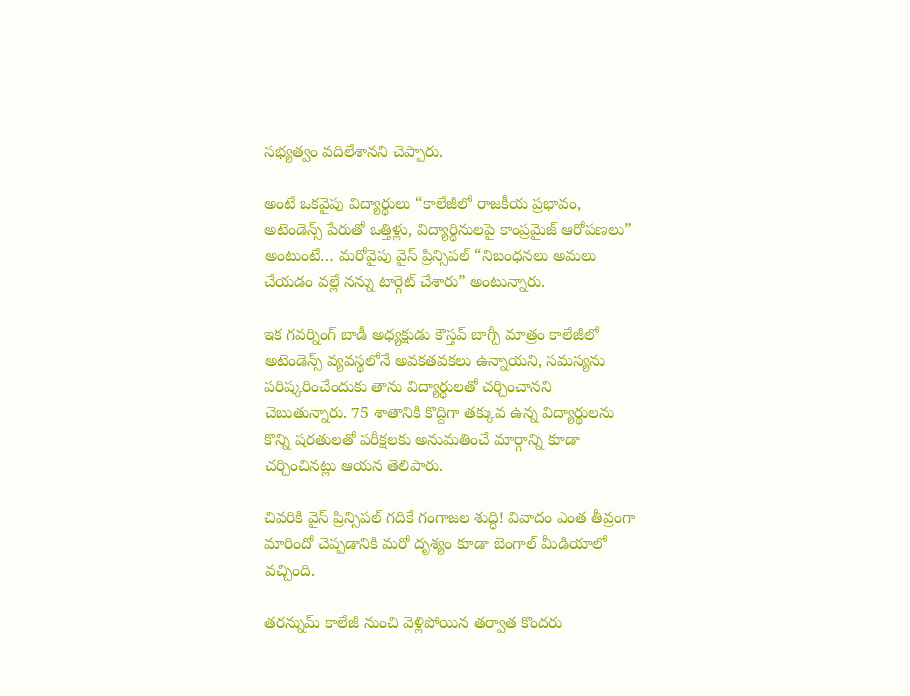సభ్యత్వం వదిలేశానని చెప్పారు.

అంటే ఒకవైపు విద్యార్థులు “కాలేజీలో రాజకీయ ప్రభావం, అటెండెన్స్ పేరుతో ఒత్తిళ్లు, విద్యార్థినులపై కాంప్రమైజ్ ఆరోపణలు” అంటుంటే… మరోవైపు వైస్ ప్రిన్సిపల్ “నిబంధనలు అమలు చేయడం వల్లే నన్ను టార్గెట్ చేశారు” అంటున్నారు.

ఇక గవర్నింగ్ బాడీ అధ్యక్షుడు కౌస్తవ్ బాగ్చీ మాత్రం కాలేజీలో అటెండెన్స్ వ్యవస్థలోనే అవకతవకలు ఉన్నాయని, సమస్యను పరిష్కరించేందుకు తాను విద్యార్థులతో చర్చించానని చెబుతున్నారు. 75 శాతానికి కొద్దిగా తక్కువ ఉన్న విద్యార్థులను కొన్ని షరతులతో పరీక్షలకు అనుమతించే మార్గాన్ని కూడా చర్చించినట్లు ఆయన తెలిపారు.

చివరికి వైస్ ప్రిన్సిపల్ గదికే గంగాజల శుద్ధి! వివాదం ఎంత తీవ్రంగా మారిందో చెప్పడానికి మరో దృశ్యం కూడా బెంగాల్ మీడియాలో వచ్చింది.

తరన్నుమ్ కాలేజీ నుంచి వెళ్లిపోయిన తర్వాత కొందరు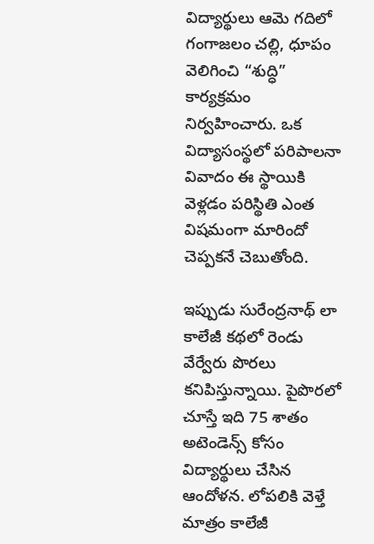విద్యార్థులు ఆమె గదిలో గంగాజలం చల్లి, ధూపం వెలిగించి “శుద్ధి” కార్యక్రమం నిర్వహించారు. ఒక విద్యాసంస్థలో పరిపాలనా వివాదం ఈ స్థాయికి వెళ్లడం పరిస్థితి ఎంత విషమంగా మారిందో చెప్పకనే చెబుతోంది.

ఇప్పుడు సురేంద్రనాథ్ లా కాలేజీ కథలో రెండు వేర్వేరు పొరలు కనిపిస్తున్నాయి. పైపొరలో చూస్తే ఇది 75 శాతం అటెండెన్స్ కోసం విద్యార్థులు చేసిన ఆందోళన. లోపలికి వెళ్తే మాత్రం కాలేజీ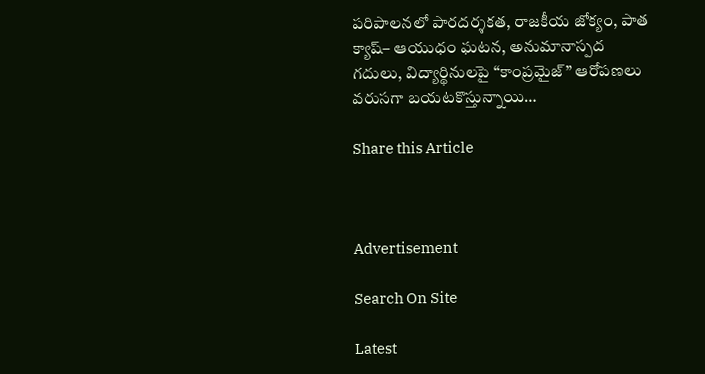పరిపాలనలో పారదర్శకత, రాజకీయ జోక్యం, పాత క్యాష్– ఆయుధం ఘటన, అనుమానాస్పద గదులు, విద్యార్థినులపై “కాంప్రమైజ్” ఆరోపణలు వరుసగా బయటకొస్తున్నాయి…

Share this Article



Advertisement

Search On Site

Latest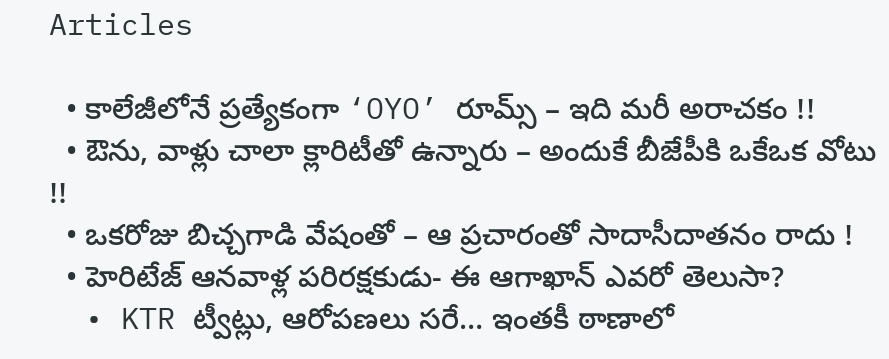Articles

  • కాలేజీలోనే ప్రత్యేకంగా ‘OYO’ రూమ్స్ – ఇది మరీ అరాచకం !!
  • ఔను, వాళ్లు చాలా క్లారిటీతో ఉన్నారు – అందుకే బీజేపీకి ఒకేఒక వోటు !!
  • ఒకరోజు బిచ్చగాడి వేషంతో – ఆ ప్రచారంతో సాదాసీదాతనం రాదు !
  • హెరిటేజ్ ఆనవాళ్ల పరిరక్షకుడు- ఈ ఆగాఖాన్ ఎవరో తెలుసా?
  • KTR ట్వీట్లు, ఆరోపణలు సరే… ఇంతకీ ఠాణాలో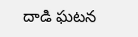దాడి ఘటన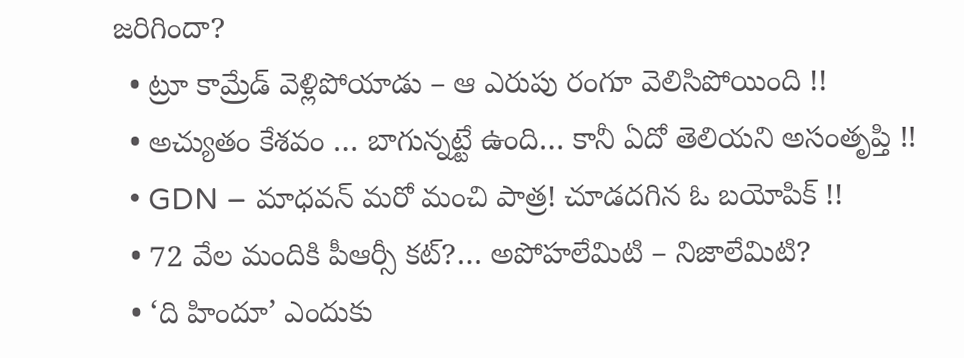జరిగిందా?
  • ట్రూ కామ్రేడ్ వెళ్లిపోయాడు – ఆ ఎరుపు రంగూ వెలిసిపోయింది !!
  • అచ్యుతం కేశవం … బాగున్నట్టే ఉంది… కానీ ఏదో తెలియని అసంతృప్తి !!
  • GDN – మాధవన్ మరో మంచి పాత్ర! చూడదగిన ఓ బయోపిక్ !!
  • 72 వేల మందికి పీఆర్సీ కట్?… అపోహలేమిటి – నిజాలేమిటి?
  • ‘ది హిందూ’ ఎందుకు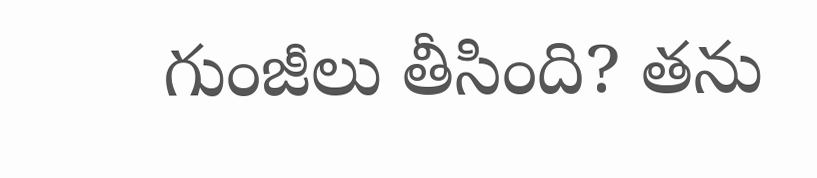గుంజీలు తీసింది? తను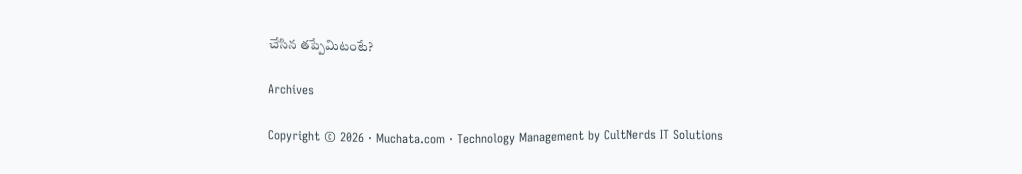చేసిన తప్పేమిటంటే?

Archives

Copyright © 2026 · Muchata.com · Technology Management by CultNerds IT Solutions